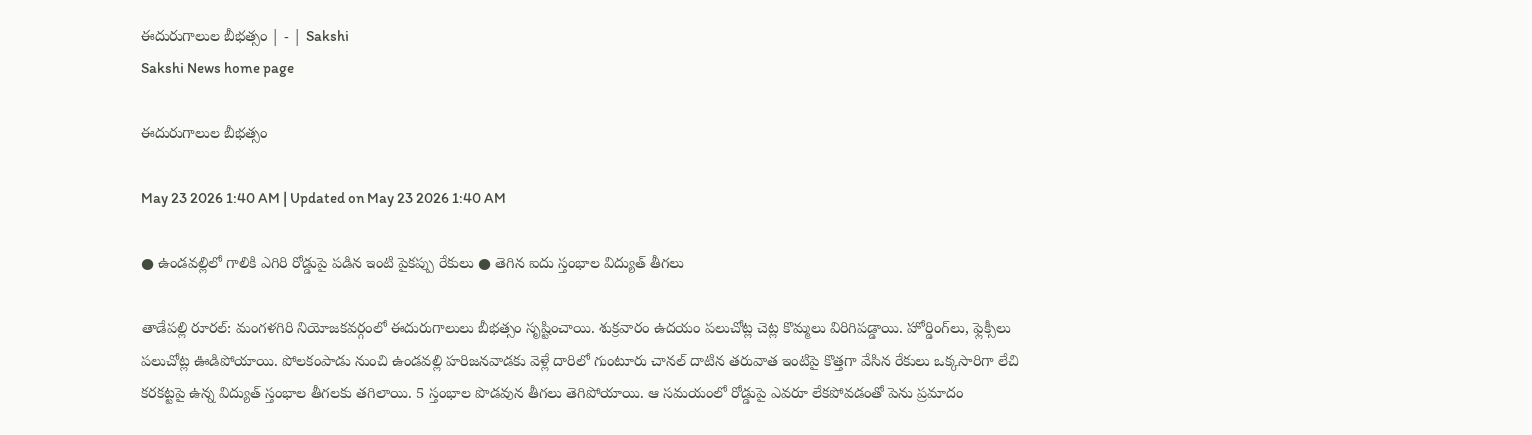ఈదురుగాలుల బీభత్సం | - | Sakshi
Sakshi News home page

ఈదురుగాలుల బీభత్సం

May 23 2026 1:40 AM | Updated on May 23 2026 1:40 AM

● ఉండవల్లిలో గాలికి ఎగిరి రోడ్డుపై పడిన ఇంటి పైకప్పు రేకులు ● తెగిన ఐదు స్తంభాల విద్యుత్‌ తీగలు

తాడేపల్లి రూరల్‌: మంగళగిరి నియోజకవర్గంలో ఈదురుగాలులు బీభత్సం సృష్టించాయి. శుక్రవారం ఉదయం పలుచోట్ల చెట్ల కొమ్మలు విరిగిపడ్డాయి. హోర్డింగ్‌లు, ఫ్లెక్సీలు పలుచోట్ల ఊడిపోయాయి. పోలకంపాడు నుంచి ఉండవల్లి హరిజనవాడకు వెళ్లే దారిలో గుంటూరు చానల్‌ దాటిన తరువాత ఇంటిపై కొత్తగా వేసిన రేకులు ఒక్కసారిగా లేచి కరకట్టపై ఉన్న విద్యుత్‌ స్తంభాల తీగలకు తగిలాయి. 5 స్తంభాల పొడవున తీగలు తెగిపోయాయి. ఆ సమయంలో రోడ్డుపై ఎవరూ లేకపోవడంతో పెను ప్రమాదం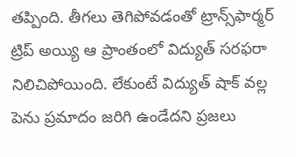తప్పింది. తీగలు తెగిపోవడంతో ట్రాన్స్‌ఫార్మర్‌ ట్రిప్‌ అయ్యి ఆ ప్రాంతంలో విద్యుత్‌ సరఫరా నిలిచిపోయింది. లేకుంటే విద్యుత్‌ షాక్‌ వల్ల పెను ప్రమాదం జరిగి ఉండేదని ప్రజలు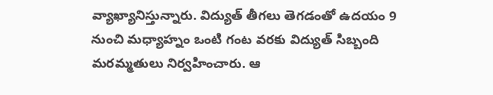వ్యాఖ్యానిస్తున్నారు. విద్యుత్‌ తీగలు తెగడంతో ఉదయం 9 నుంచి మధ్యాహ్నం ఒంటి గంట వరకు విద్యుత్‌ సిబ్బంది మరమ్మతులు నిర్వహించారు. ఆ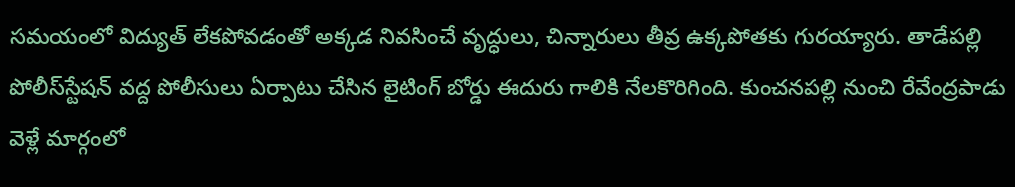సమయంలో విద్యుత్‌ లేకపోవడంతో అక్కడ నివసించే వృద్ధులు, చిన్నారులు తీవ్ర ఉక్కపోతకు గురయ్యారు. తాడేపల్లి పోలీస్‌స్టేషన్‌ వద్ద పోలీసులు ఏర్పాటు చేసిన లైటింగ్‌ బోర్డు ఈదురు గాలికి నేలకొరిగింది. కుంచనపల్లి నుంచి రేవేంద్రపాడు వెళ్లే మార్గంలో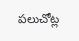పలుచోట్ల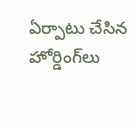ఏర్పాటు చేసిన హోర్డింగ్‌లు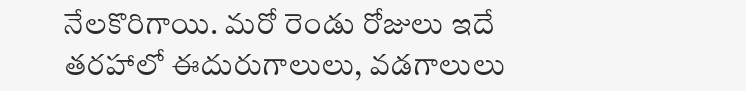నేలకొరిగాయి. మరో రెండు రోజులు ఇదే తరహాలో ఈదురుగాలులు, వడగాలులు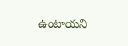ఉంటాయని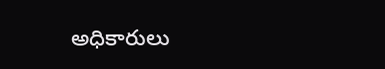అధికారులు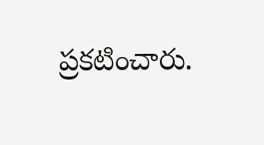ప్రకటించారు.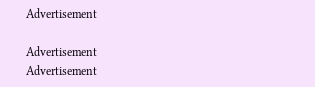Advertisement

Advertisement
Advertisement